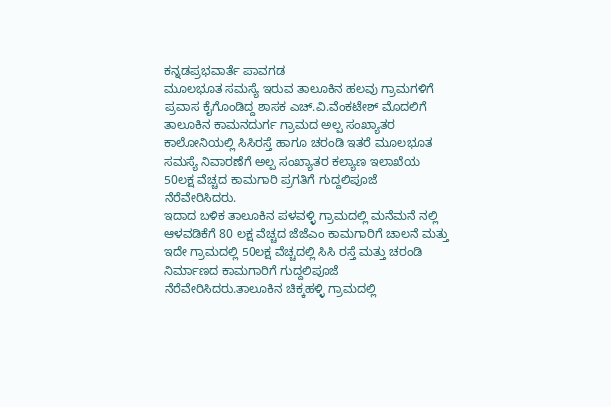ಕನ್ನಡಪ್ರಭವಾರ್ತೆ ಪಾವಗಡ
ಮೂಲಭೂತ ಸಮಸ್ಯೆ ಇರುವ ತಾಲೂಕಿನ ಹಲವು ಗ್ರಾಮಗಳಿಗೆ ಪ್ರವಾಸ ಕೈಗೊಂಡಿದ್ದ ಶಾಸಕ ಎಚ್.ವಿ.ವೆಂಕಟೇಶ್ ಮೊದಲಿಗೆ ತಾಲೂಕಿನ ಕಾಮನದುರ್ಗ ಗ್ರಾಮದ ಅಲ್ಪ ಸಂಖ್ಯಾತರ ಕಾಲೋನಿಯಲ್ಲಿ ಸಿಸಿರಸ್ತೆ ಹಾಗೂ ಚರಂಡಿ ಇತರೆ ಮೂಲಭೂತ ಸಮಸ್ಯೆ ನಿವಾರಣೆಗೆ ಅಲ್ಪ ಸಂಖ್ಯಾತರ ಕಲ್ಯಾಣ ಇಲಾಖೆಯ 50ಲಕ್ಷ ವೆಚ್ಚದ ಕಾಮಗಾರಿ ಪ್ರಗತಿಗೆ ಗುದ್ದಲಿಪೂಜೆ ನೆರೆವೇರಿಸಿದರು.
ಇದಾದ ಬಳಿಕ ತಾಲೂಕಿನ ಪಳವಳ್ಳಿ ಗ್ರಾಮದಲ್ಲಿ ಮನೆಮನೆ ನಲ್ಲಿ ಆಳವಡಿಕೆಗೆ 80 ಲಕ್ಷ ವೆಚ್ಚದ ಜೆಜೆಎಂ ಕಾಮಗಾರಿಗೆ ಚಾಲನೆ ಮತ್ತು ಇದೇ ಗ್ರಾಮದಲ್ಲಿ 50ಲಕ್ಷ ವೆಚ್ಚದಲ್ಲಿ ಸಿಸಿ ರಸ್ತೆ ಮತ್ತು ಚರಂಡಿ ನಿರ್ಮಾಣದ ಕಾಮಗಾರಿಗೆ ಗುದ್ದಲಿಪೂಜೆ ನೆರೆವೇರಿಸಿದರು.ತಾಲೂಕಿನ ಚಿಕ್ಕಹಳ್ಳಿ ಗ್ರಾಮದಲ್ಲಿ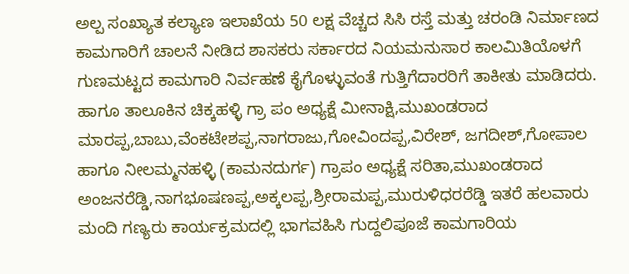ಅಲ್ಪ ಸಂಖ್ಯಾತ ಕಲ್ಯಾಣ ಇಲಾಖೆಯ 50 ಲಕ್ಷ ವೆಚ್ಚದ ಸಿಸಿ ರಸ್ತೆ ಮತ್ತು ಚರಂಡಿ ನಿರ್ಮಾಣದ ಕಾಮಗಾರಿಗೆ ಚಾಲನೆ ನೀಡಿದ ಶಾಸಕರು ಸರ್ಕಾರದ ನಿಯಮನುಸಾರ ಕಾಲಮಿತಿಯೊಳಗೆ ಗುಣಮಟ್ಟದ ಕಾಮಗಾರಿ ನಿರ್ವಹಣೆ ಕೈಗೊಳ್ಳುವಂತೆ ಗುತ್ತಿಗೆದಾರರಿಗೆ ತಾಕೀತು ಮಾಡಿದರು.
ಹಾಗೂ ತಾಲೂಕಿನ ಚಿಕ್ಕಹಳ್ಳಿ ಗ್ರಾ ಪಂ ಅಧ್ಯಕ್ಷೆ ಮೀನಾಕ್ಷಿ,ಮುಖಂಡರಾದ ಮಾರಪ್ಪ,ಬಾಬು,ವೆಂಕಟೇಶಪ್ಪ,ನಾಗರಾಜು,ಗೋವಿಂದಪ್ಪ,ವಿರೇಶ್, ಜಗದೀಶ್,ಗೋಪಾಲ ಹಾಗೂ ನೀಲಮ್ಮನಹಳ್ಳಿ (ಕಾಮನದುರ್ಗ) ಗ್ರಾಪಂ ಅಧ್ಯಕ್ಷೆ ಸರಿತಾ,ಮುಖಂಡರಾದ ಅಂಜನರೆಡ್ಡಿ,ನಾಗಭೂಷಣಪ್ಪ,ಅಕ್ಕಲಪ್ಪ,ಶ್ರೀರಾಮಪ್ಪ,ಮುರುಳಿಧರರೆಡ್ಡಿ ಇತರೆ ಹಲವಾರು ಮಂದಿ ಗಣ್ಯರು ಕಾರ್ಯಕ್ರಮದಲ್ಲಿ ಭಾಗವಹಿಸಿ ಗುದ್ದಲಿಪೂಜೆ ಕಾಮಗಾರಿಯ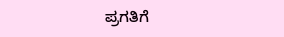ಪ್ರಗತಿಗೆ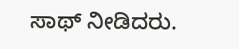ಸಾಥ್ ನೀಡಿದರು.